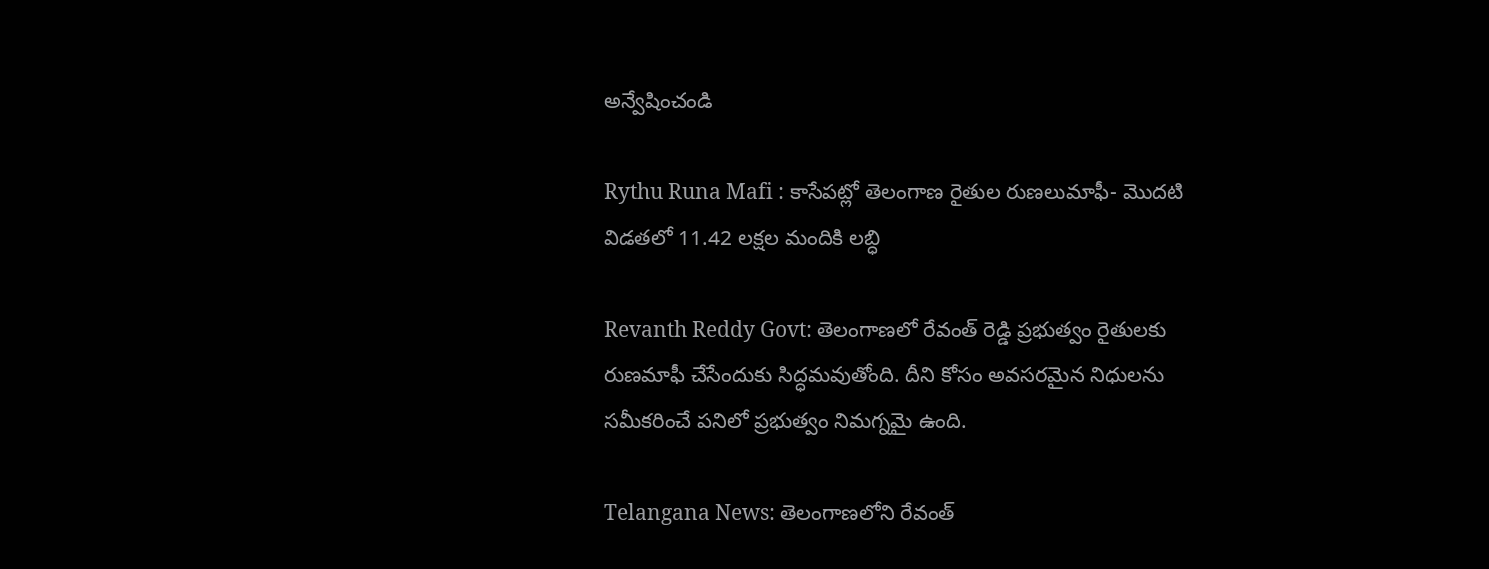అన్వేషించండి

Rythu Runa Mafi : కాసేపట్లో తెలంగాణ రైతుల రుణలుమాఫీ- మొదటి విడతలో 11.42 లక్షల మందికి లబ్ధి

Revanth Reddy Govt: తెలంగాణలో రేవంత్ రెడ్డి ప్రభుత్వం రైతులకు రుణమాఫీ చేసేందుకు సిద్ధమవుతోంది. దీని కోసం అవసరమైన నిధులను సమీకరించే పనిలో ప్రభుత్వం నిమగ్నమై ఉంది.

Telangana News: తెలంగాణలోని రేవంత్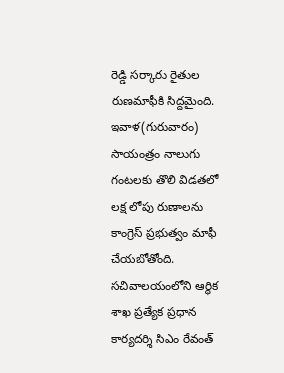రెడ్డి సర్కారు రైతుల రుణమాఫీకి సిద్దమైంది. ఇవాళ(గురువారం) సాయంత్రం నాలుగు గంటలకు తొలి విడతలో లక్ష లోపు రుణాలను కాంగ్రెస్ ప్రభుత్వం మాఫీ చేయబోతోంది. సచివాలయంలోని ఆర్థిక శాఖ ప్రత్యేక ప్రధాన కార్యదర్శి సిఎం రేవంత్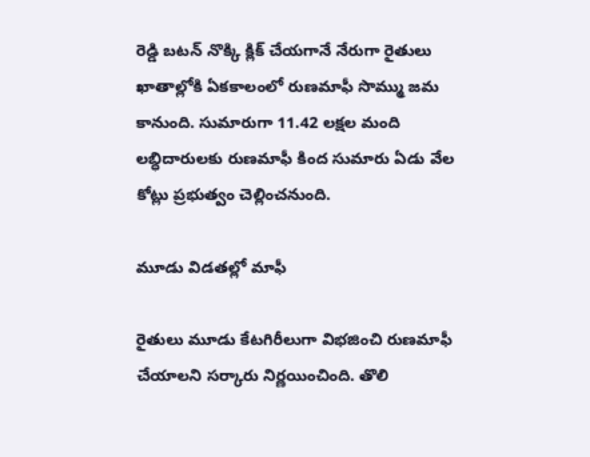రెడ్డి బటన్ నొక్కి క్లిక్ చేయగానే నేరుగా రైతులు ఖాతాల్లోకి ఏకకాలంలో రుణమాఫీ సొమ్ము జమ కానుంది. సుమారుగా 11.42 లక్షల మంది లబ్ధిదారులకు రుణమాఫీ కింద సుమారు ఏడు వేల కోట్లు ప్రభుత్వం చెల్లించనుంది.

మూడు విడతల్లో మాఫీ

రైతులు మూడు కేటగిరీలుగా విభజించి రుణమాఫీ చేయాలని సర్కారు నిర్ణయించింది. తొలి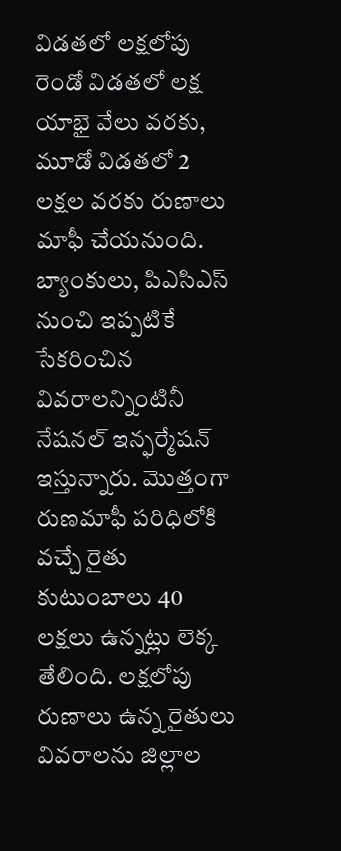విడతలో లక్షలోపు రెండో విడతలో లక్ష యాభై వేలు వరకు, మూడో విడతలో 2 లక్షల వరకు రుణాలు మాఫీ చేయనుంది. బ్యాంకులు, పిఎసిఎస్ నుంచి ఇప్పటికే సేకరించిన వివరాలన్నింటినీ నేషనల్ ఇన్ఫర్మేషన్ ఇస్తున్నారు. మొత్తంగా రుణమాఫీ పరిధిలోకి వచ్చే రైతు కుటుంబాలు 40 లక్షలు ఉన్నట్లు లెక్క తేలింది. లక్షలోపు రుణాలు ఉన్న రైతులు వివరాలను జిల్లాల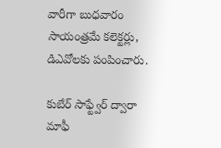వారీగా బుధవారం సాయంత్రమే కలెక్టర్లు, డిఎవోలకు పంపించారు.

కుబేర్ సాఫ్ట్వేర్ ద్వారా మాఫీ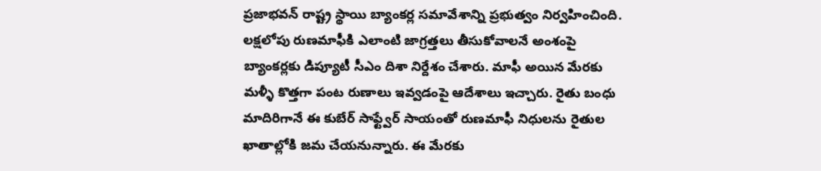ప్రజాభవన్ రాష్ట్ర స్థాయి బ్యాంకర్ల సమావేశాన్ని ప్రభుత్వం నిర్వహించింది. లక్షలోపు రుణమాఫీకి ఎలాంటి జాగ్రత్తలు తీసుకోవాలనే అంశంపై బ్యాంకర్లకు డిప్యూటీ సీఎం దిశా నిర్దేశం చేశారు. మాఫీ అయిన మేరకు మళ్ళీ కొత్తగా పంట రుణాలు ఇవ్వడంపై ఆదేశాలు ఇచ్చారు. రైతు బంధు మాదిరిగానే ఈ కుబేర్ సాఫ్ట్వేర్ సాయంతో రుణమాఫీ నిధులను రైతుల ఖాతాల్లోకి జమ చేయనున్నారు. ఈ మేరకు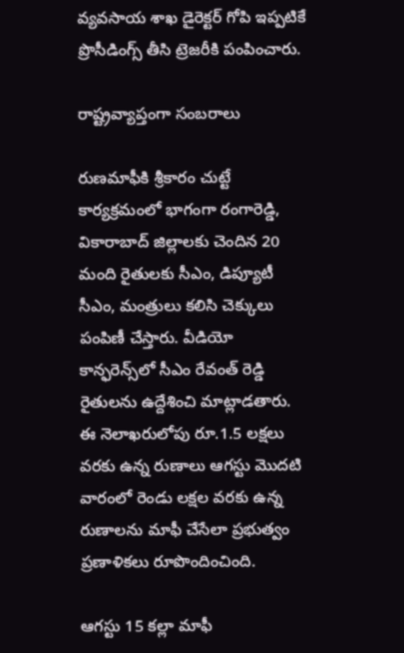వ్యవసాయ శాఖ డైరెక్టర్ గోపి ఇప్పటికే ప్రొసీడింగ్స్ తీసి ట్రెజరీకి పంపించారు.

రాష్ట్రవ్యాప్తంగా సంబరాలు

రుణమాఫీకి శ్రీకారం చుట్టే కార్యక్రమంలో భాగంగా రంగారెడ్డి, వికారాబాద్ జిల్లాలకు చెందిన 20 మంది రైతులకు సీఎం, డిప్యూటీ సీఎం, మంత్రులు కలిసి చెక్కులు పంపిణీ చేస్తారు. వీడియో కాన్ఫరెన్స్‌లో సీఎం రేవంత్ రెడ్డి రైతులను ఉద్దేశించి మాట్లాడతారు. ఈ నెలాఖరులోపు రూ.1.5 లక్షలు వరకు ఉన్న రుణాలు ఆగస్టు మొదటి వారంలో రెండు లక్షల వరకు ఉన్న రుణాలను మాఫీ చేసేలా ప్రభుత్వం ప్రణాళికలు రూపొందించింది.

ఆగస్టు 15 కల్లా మాఫీ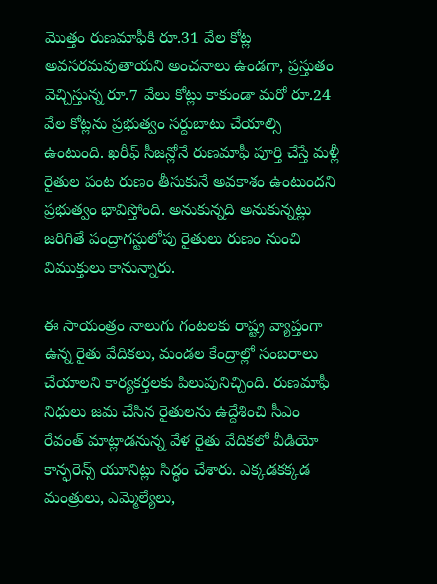మొత్తం రుణమాఫీకి రూ.31 వేల కోట్ల అవసరమవుతాయని అంచనాలు ఉండగా, ప్రస్తుతం వెచ్చిస్తున్న రూ.7 వేలు కోట్లు కాకుండా మరో రూ.24 వేల కోట్లను ప్రభుత్వం సర్దుబాటు చేయాల్సి ఉంటుంది. ఖరీఫ్ సీజన్లోనే రుణమాఫీ పూర్తి చేస్తే మళ్లీ రైతుల పంట రుణం తీసుకునే అవకాశం ఉంటుందని ప్రభుత్వం భావిస్తోంది. అనుకున్నది అనుకున్నట్లు జరిగితే పంద్రాగస్టులోపు రైతులు రుణం నుంచి విముక్తులు కానున్నారు.

ఈ సాయంత్రం నాలుగు గంటలకు రాష్ట్ర వ్యాప్తంగా ఉన్న రైతు వేదికలు, మండల కేంద్రాల్లో సంబరాలు చేయాలని కార్యకర్తలకు పిలుపునిచ్చింది. రుణమాఫీ నిధులు జమ చేసిన రైతులను ఉద్దేశించి సీఎం రేవంత్ మాట్లాడనున్న వేళ రైతు వేదికలో వీడియో కాన్ఫరెన్స్ యూనిట్లు సిద్ధం చేశారు. ఎక్కడకక్కడ మంత్రులు, ఎమ్మెల్యేలు,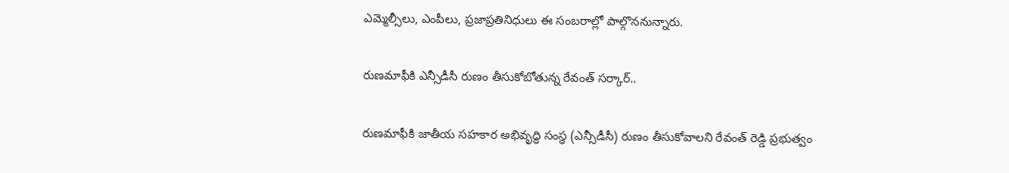ఎమ్మెల్సీలు, ఎంపీలు, ప్రజాప్రతినిధులు ఈ సంబరాల్లో పాల్గొననున్నారు.

రుణమాఫీకి ఎన్సీడీసీ రుణం తీసుకోబోతున్న రేవంత్ సర్కార్..

రుణమాఫీకి జాతీయ సహకార అభివృద్ధి సంస్థ (ఎన్సీడీసీ) రుణం తీసుకోవాలని రేవంత్ రెడ్డి ప్రభుత్వం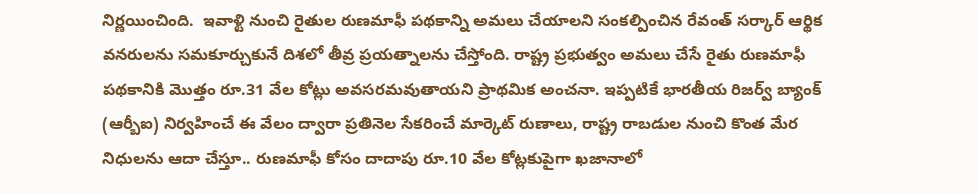నిర్ణయించింది.  ఇవాళ్టి నుంచి రైతుల రుణమాఫీ పథకాన్ని అమలు చేయాలని సంకల్పించిన రేవంత్ సర్కార్ ఆర్థిక వనరులను సమకూర్చుకునే దిశలో తీవ్ర ప్రయత్నాలను చేస్తోంది. రాష్ట్ర ప్రభుత్వం అమలు చేసే రైతు రుణమాఫీ పథకానికి మొత్తం రూ.31 వేల కోట్లు అవసరమవుతాయని ప్రాథమిక అంచనా. ఇప్పటికే భారతీయ రిజర్వ్ బ్యాంక్ (ఆర్బీఐ) నిర్వహించే ఈ వేలం ద్వారా ప్రతినెల సేకరించే మార్కెట్ రుణాలు, రాష్ట్ర రాబడుల నుంచి కొంత మేర నిధులను ఆదా చేస్తూ.. రుణమాఫీ కోసం దాదాపు రూ.10 వేల కోట్లకుపైగా ఖజానాలో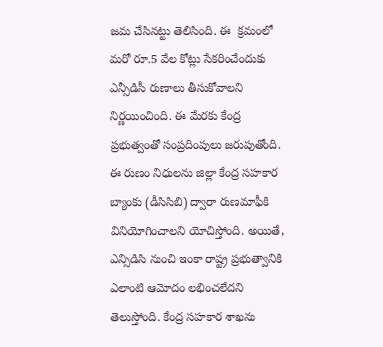జమ చేసినట్టు తెలిసింది. ఈ  క్రమంలో మరో రూ.5 వేల కోట్లు సేకరించేందుకు ఎన్సీడిసీ రుణాలు తీసుకోవాలని నిర్ణయించింది. ఈ మేరకు కేంద్ర ప్రభుత్వంతో సంప్రదింపులు జరుపుతోంది. ఈ రుణం నిధులను జిల్లా కేంద్ర సహకార బ్యాంకు (డీసిసిబి) ద్వారా రుణమాఫీకి వినియోగించాలని యోచిస్తోంది. అయితే, ఎన్సిడిసి నుంచి ఇంకా రాష్ట్ర ప్రభుత్వానికి ఎలాంటి ఆమోదం లభించలేదని తెలుస్తోంది. కేంద్ర సహకార శాఖను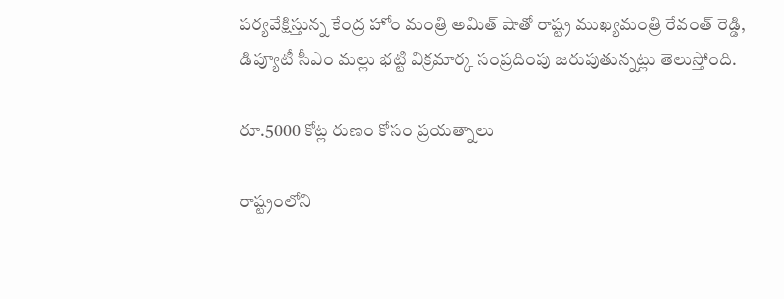పర్యవేక్షిస్తున్న కేంద్ర హోం మంత్రి అమిత్ షాతో రాష్ట్ర ముఖ్యమంత్రి రేవంత్ రెడ్డి, డిప్యూటీ సీఎం మల్లు భట్టి విక్రమార్క సంప్రదింపు జరుపుతున్నట్లు తెలుస్తోంది.

రూ.5000 కోట్ల రుణం కోసం ప్రయత్నాలు

రాష్ట్రంలోని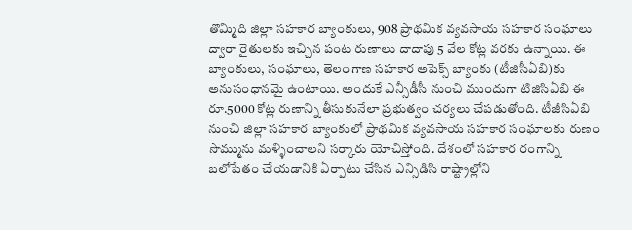తొమ్మిది జిల్లా సహకార బ్యాంకులు, 908 ప్రాథమిక వ్యవసాయ సహకార సంఘాలు ద్వారా రైతులకు ఇచ్చిన పంట రుణాలు దాదాపు 5 వేల కోట్ల వరకు ఉన్నాయి. ఈ బ్యాంకులు, సంఘాలు, తెలంగాణ సహకార అపెక్స్ బ్యాంకు (టీజిసీఏబి)కు అనుసంధానమై ఉంటాయి. అందుకే ఎన్సీడీసీ నుంచి ముందుగా టిజిసిఏబి ఈ రూ.5000 కోట్ల రుణాన్ని తీసుకునేలా ప్రభుత్వం చర్యలు చేపడుతోంది. టీజీసిఏబి నుంచి జిల్లా సహకార బ్యాంకులో ప్రాథమిక వ్యవసాయ సహకార సంఘాలకు రుణం సొమ్మును మళ్ళించాలని సర్కారు యోచిస్తోంది. దేశంలో సహకార రంగాన్ని బలోపేతం చేయడానికి ఏర్పాటు చేసిన ఎన్సిడిసి రాష్ట్రాల్లోని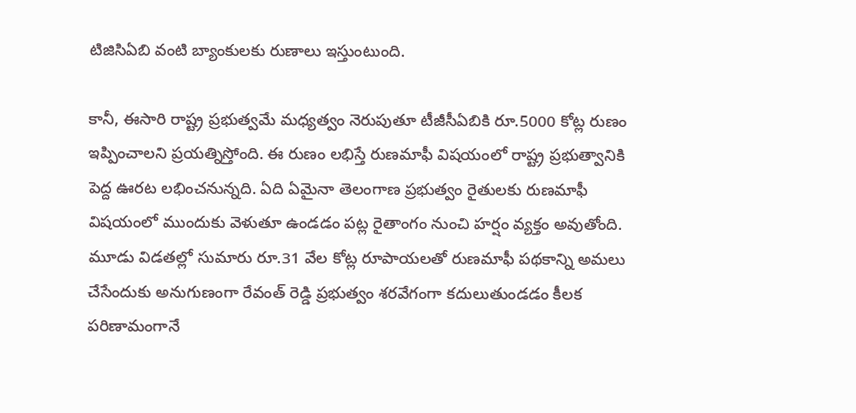టిజిసిఏబి వంటి బ్యాంకులకు రుణాలు ఇస్తుంటుంది.

కానీ, ఈసారి రాష్ట్ర ప్రభుత్వమే మధ్యత్వం నెరుపుతూ టీజీసీఏబికి రూ.5000 కోట్ల రుణం ఇప్పించాలని ప్రయత్నిస్తోంది. ఈ రుణం లభిస్తే రుణమాఫీ విషయంలో రాష్ట్ర ప్రభుత్వానికి పెద్ద ఊరట లభించనున్నది. ఏది ఏమైనా తెలంగాణ ప్రభుత్వం రైతులకు రుణమాఫీ విషయంలో ముందుకు వెళుతూ ఉండడం పట్ల రైతాంగం నుంచి హర్షం వ్యక్తం అవుతోంది. మూడు విడతల్లో సుమారు రూ.31 వేల కోట్ల రూపాయలతో రుణమాఫీ పథకాన్ని అమలు చేసేందుకు అనుగుణంగా రేవంత్ రెడ్డి ప్రభుత్వం శరవేగంగా కదులుతుండడం కీలక పరిణామంగానే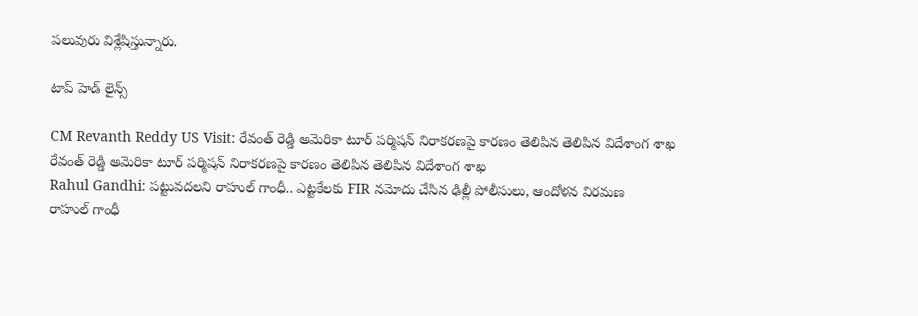పలువురు విశ్లేషిస్తున్నారు.

టాప్ హెడ్ లైన్స్

CM Revanth Reddy US Visit: రేవంత్ రెడ్డి అమెరికా టూర్ పర్మిషన్ నిరాకరణపై కారణం తెలిపిన తెలిపిన విదేశాంగ శాఖ
రేవంత్ రెడ్డి అమెరికా టూర్ పర్మిషన్ నిరాకరణపై కారణం తెలిపిన తెలిపిన విదేశాంగ శాఖ
Rahul Gandhi: పట్టువదలని రాహుల్ గాంధీ.. ఎట్టకేలకు FIR నమోదు చేసిన ఢిల్లీ పోలీసులు, ఆందోళన విరమణ
రాహుల్ గాంధీ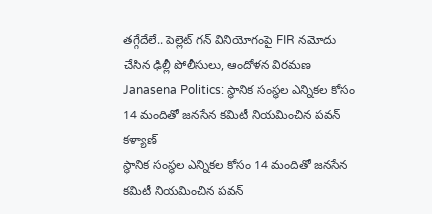తగ్గేదేలే.. పెల్లెట్ గన్ వినియోగంపై FIR నమోదు చేసిన ఢిల్లీ పోలీసులు, ఆందోళన విరమణ
Janasena Politics: స్థానిక సంస్థల ఎన్నికల కోసం 14 మందితో జనసేన కమిటీ నియమించిన పవన్ కళ్యాణ్
స్థానిక సంస్థల ఎన్నికల కోసం 14 మందితో జనసేన కమిటీ నియమించిన పవన్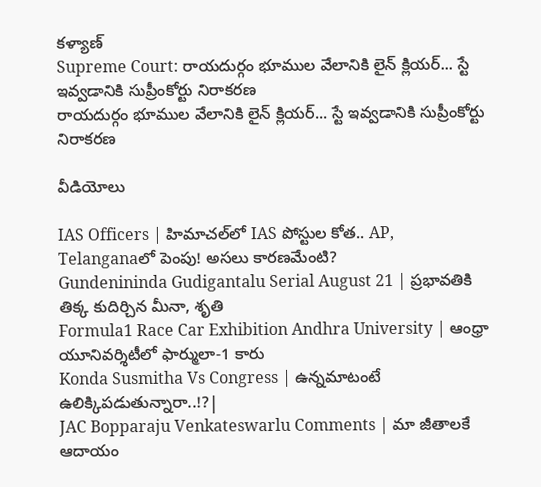కళ్యాణ్
Supreme Court: రాయదుర్గం భూముల వేలానికి లైన్ క్లియర్... స్టే ఇవ్వడానికి సుప్రీంకోర్టు నిరాకరణ
రాయదుర్గం భూముల వేలానికి లైన్ క్లియర్... స్టే ఇవ్వడానికి సుప్రీంకోర్టు నిరాకరణ

వీడియోలు

IAS Officers | హిమాచల్‌లో IAS పోస్టుల కోత.. AP, Telanganaలో పెంపు! అసలు కారణమేంటి?
Gundenininda Gudigantalu Serial August 21 | ప్రభావతికి తిక్క కుదిర్చిన మీనా, శృతి
Formula1 Race Car Exhibition Andhra University | ఆంధ్రా యూనివర్శిటీలో ఫార్ములా-1 కారు
Konda Susmitha Vs Congress | ఉన్నమాటంటే ఉలిక్కిపడుతున్నారా..!?|
JAC Bopparaju Venkateswarlu Comments | మా జీతాలకే ఆదాయం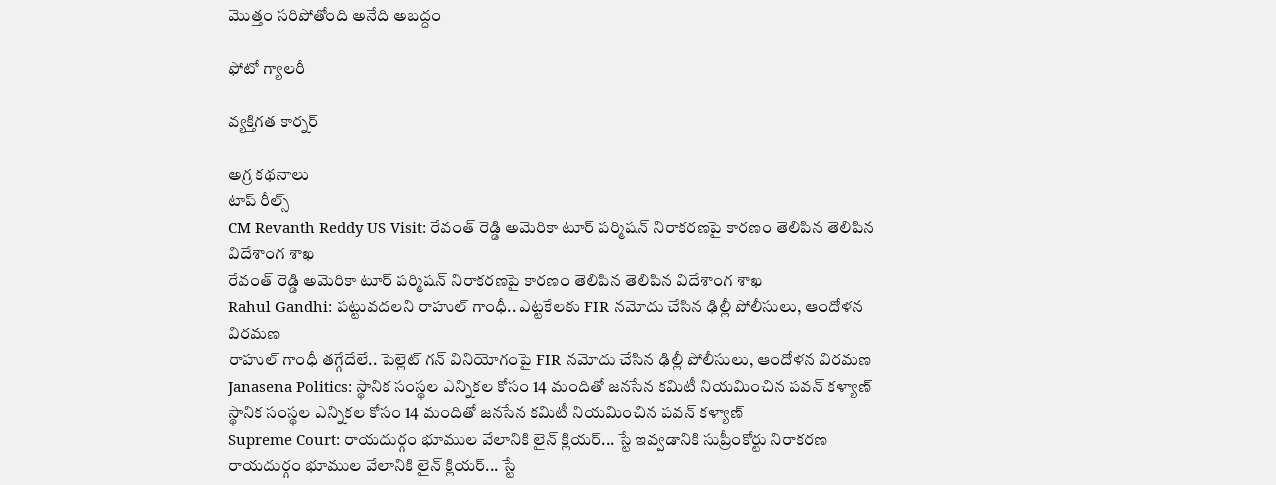మొత్తం సరిపోతోంది అనేది అబద్దం

ఫోటో గ్యాలరీ

వ్యక్తిగత కార్నర్

అగ్ర కథనాలు
టాప్ రీల్స్
CM Revanth Reddy US Visit: రేవంత్ రెడ్డి అమెరికా టూర్ పర్మిషన్ నిరాకరణపై కారణం తెలిపిన తెలిపిన విదేశాంగ శాఖ
రేవంత్ రెడ్డి అమెరికా టూర్ పర్మిషన్ నిరాకరణపై కారణం తెలిపిన తెలిపిన విదేశాంగ శాఖ
Rahul Gandhi: పట్టువదలని రాహుల్ గాంధీ.. ఎట్టకేలకు FIR నమోదు చేసిన ఢిల్లీ పోలీసులు, ఆందోళన విరమణ
రాహుల్ గాంధీ తగ్గేదేలే.. పెల్లెట్ గన్ వినియోగంపై FIR నమోదు చేసిన ఢిల్లీ పోలీసులు, ఆందోళన విరమణ
Janasena Politics: స్థానిక సంస్థల ఎన్నికల కోసం 14 మందితో జనసేన కమిటీ నియమించిన పవన్ కళ్యాణ్
స్థానిక సంస్థల ఎన్నికల కోసం 14 మందితో జనసేన కమిటీ నియమించిన పవన్ కళ్యాణ్
Supreme Court: రాయదుర్గం భూముల వేలానికి లైన్ క్లియర్... స్టే ఇవ్వడానికి సుప్రీంకోర్టు నిరాకరణ
రాయదుర్గం భూముల వేలానికి లైన్ క్లియర్... స్టే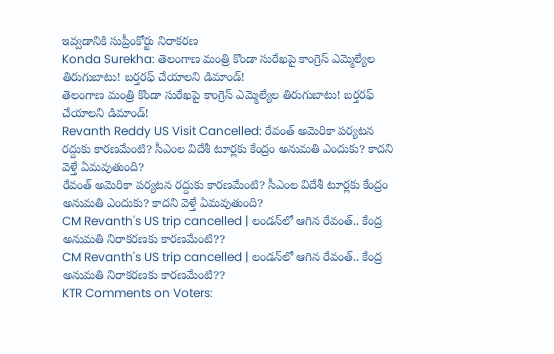ఇవ్వడానికి సుప్రీంకోర్టు నిరాకరణ
Konda Surekha: తెలంగాణ మంత్రి కొండా సురేఖపై కాంగ్రెస్ ఎమ్మెల్యేల తిరుగుబాటు! బర్తరఫ్‌ చేయాలని డిమాండ్!
తెలంగాణ మంత్రి కొండా సురేఖపై కాంగ్రెస్ ఎమ్మెల్యేల తిరుగుబాటు! బర్తరఫ్‌ చేయాలని డిమాండ్!
Revanth Reddy US Visit Cancelled: రేవంత్ అమెరికా పర్యటన రద్దుకు కారణమేంటి? సీఎంల విదేశీ టూర్లకు కేంద్రం అనుమతి ఎందుకు? కాదని వెళ్తే ఏమవుతుంది?
రేవంత్ అమెరికా పర్యటన రద్దుకు కారణమేంటి? సీఎంల విదేశీ టూర్లకు కేంద్రం అనుమతి ఎందుకు? కాదని వెళ్తే ఏమవుతుంది?
CM Revanth's US trip cancelled | లండన్‌లో ఆగిన రేవంత్.. కేంద్ర అనుమతి నిరాకరణకు కారణమేంటి??
CM Revanth's US trip cancelled | లండన్‌లో ఆగిన రేవంత్.. కేంద్ర అనుమతి నిరాకరణకు కారణమేంటి??
KTR Comments on Voters: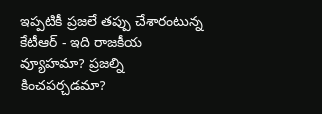ఇప్పటికీ ప్రజలే తప్పు చేశారంటున్న కేటీఆర్ - ఇది రాజకీయ వ్యూహమా? ప్రజల్ని కించపర్చడమా?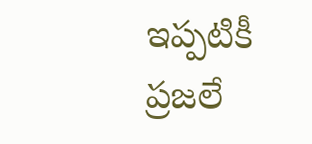ఇప్పటికీ ప్రజలే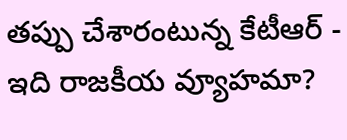తప్పు చేశారంటున్న కేటీఆర్ - ఇది రాజకీయ వ్యూహమా?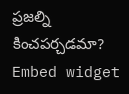ప్రజల్ని కించపర్చడమా?
Embed widget